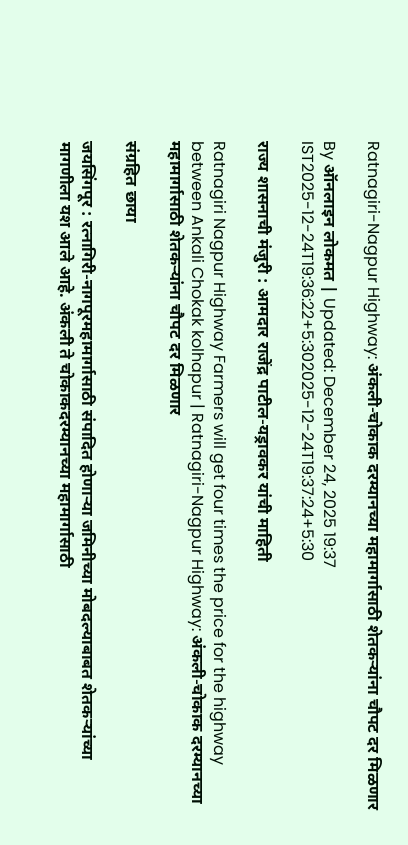Ratnagiri-Nagpur Highway: अंकली-चोकाक दरम्यानच्या महामार्गासाठी शेतकऱ्यांना चौपट दर मिळणार

By ऑनलाइन लोकमत | Updated: December 24, 2025 19:37 IST2025-12-24T19:36:22+5:302025-12-24T19:37:24+5:30

राज्य शासनाची मंजुरी : आमदार राजेंद्र पाटील-यड्रावकर यांची माहिती

Ratnagiri Nagpur Highway Farmers will get four times the price for the highway between Ankali Chokak kolhapur | Ratnagiri-Nagpur Highway: अंकली-चोकाक दरम्यानच्या महामार्गासाठी शेतकऱ्यांना चौपट दर मिळणार

संग्रहित छाया

जयसिंगपूर : रत्नागिरी-नागपूरमहामार्गासाठी संपादित होणाऱ्या जमिनीच्या मोबदल्याबाबत शेतकऱ्यांच्या मागणीला यश आले आहे. अंकली ते चोकाकदरम्यानच्या महामार्गासाठी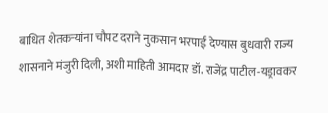बाधित शेतकऱ्यांना चौपट दराने नुकसान भरपाई देण्यास बुधवारी राज्य शासनाने मंजुरी दिली, अशी माहिती आमदार डॉ. राजेंद्र पाटील-यड्रावकर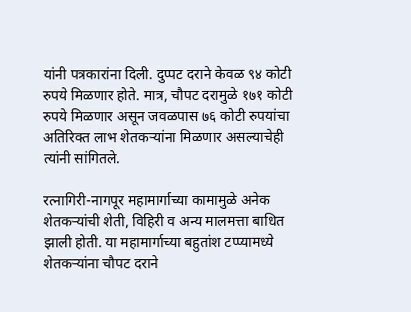यांनी पत्रकारांना दिली. दुप्पट दराने केवळ ९४ कोटी रुपये मिळणार होते. मात्र, चौपट दरामुळे १७१ कोटी रुपये मिळणार असून जवळपास ७६ कोटी रुपयांचा अतिरिक्त लाभ शेतकऱ्यांना मिळणार असल्याचेही त्यांनी सांगितले.

रत्नागिरी-नागपूर महामार्गाच्या कामामुळे अनेक शेतकऱ्यांची शेती, विहिरी व अन्य मालमत्ता बाधित झाली होती. या महामार्गाच्या बहुतांश टप्प्यामध्ये शेतकऱ्यांना चौपट दराने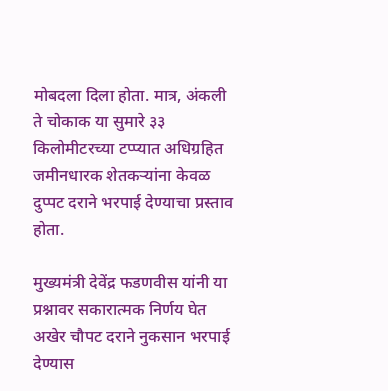मोबदला दिला होता. मात्र, अंकली ते चोकाक या सुमारे ३३ किलोमीटरच्या टप्प्यात अधिग्रहित जमीनधारक शेतकऱ्यांना केवळ दुप्पट दराने भरपाई देण्याचा प्रस्ताव होता.

मुख्यमंत्री देवेंद्र फडणवीस यांनी या प्रश्नावर सकारात्मक निर्णय घेत अखेर चौपट दराने नुकसान भरपाई देण्यास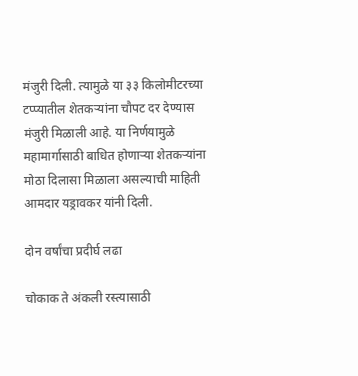मंजुरी दिली. त्यामुळे या ३३ किलोमीटरच्या टप्प्यातील शेतकऱ्यांना चौपट दर देण्यास मंजुरी मिळाली आहे. या निर्णयामुळे महामार्गासाठी बाधित होणाऱ्या शेतकऱ्यांना मोठा दिलासा मिळाला असल्याची माहिती आमदार यड्रावकर यांनी दिली.

दोन वर्षांचा प्रदीर्घ लढा

चोकाक ते अंकली रस्त्यासाठी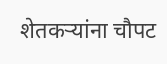शेतकऱ्यांना चौपट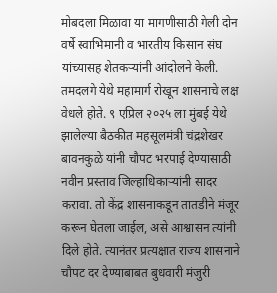मोबदला मिळावा या मागणीसाठी गेली दोन वर्षे स्वाभिमानी व भारतीय किसान संघ यांच्यासह शेतकऱ्यांनी आंदोलने केली. तमदलगे येथे महामार्ग रोखून शासनाचे लक्ष वेधले होते. ९ एप्रिल २०२५ ला मुंबई येथे झालेल्या बैठकीत महसूलमंत्री चंद्रशेखर बावनकुळे यांनी चौपट भरपाई देण्यासाठी नवीन प्रस्ताव जिल्हाधिकाऱ्यांनी सादर करावा. तो केंद्र शासनाकडून तातडीने मंजूर करून घेतला जाईल, असे आश्वासन त्यांनी दिले होते. त्यानंतर प्रत्यक्षात राज्य शासनाने चौपट दर देण्याबाबत बुधवारी मंजुरी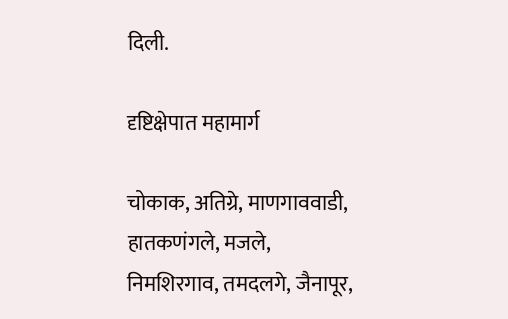दिली.

दृष्टिक्षेपात महामार्ग

चोकाक, अतिग्रे, माणगाववाडी, हातकणंगले, मजले, निमशिरगाव, तमदलगे, जैनापूर,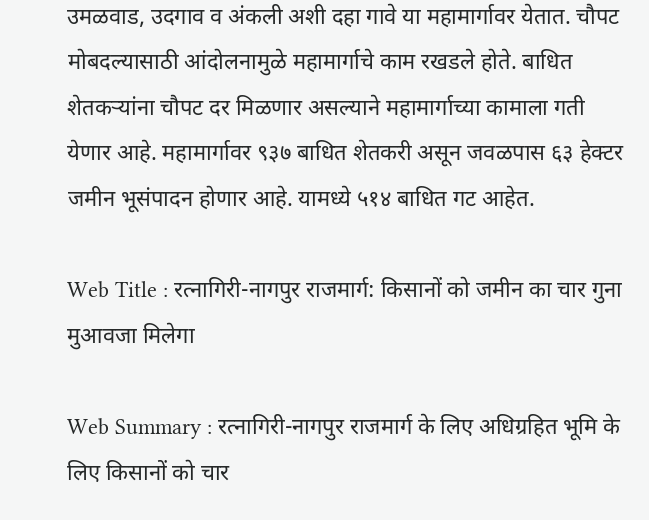उमळवाड, उदगाव व अंकली अशी दहा गावे या महामार्गावर येतात. चौपट मोबदल्यासाठी आंदोलनामुळे महामार्गाचे काम रखडले होते. बाधित शेतकऱ्यांना चौपट दर मिळणार असल्याने महामार्गाच्या कामाला गती येणार आहे. महामार्गावर ९३७ बाधित शेतकरी असून जवळपास ६३ हेक्टर जमीन भूसंपादन होणार आहे. यामध्ये ५१४ बाधित गट आहेत.

Web Title : रत्नागिरी-नागपुर राजमार्ग: किसानों को जमीन का चार गुना मुआवजा मिलेगा

Web Summary : रत्नागिरी-नागपुर राजमार्ग के लिए अधिग्रहित भूमि के लिए किसानों को चार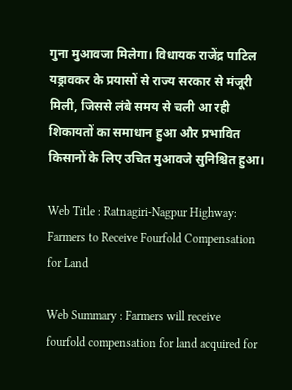गुना मुआवजा मिलेगा। विधायक राजेंद्र पाटिल यड्रावकर के प्रयासों से राज्य सरकार से मंजूरी मिली, जिससे लंबे समय से चली आ रही शिकायतों का समाधान हुआ और प्रभावित किसानों के लिए उचित मुआवजे सुनिश्चित हुआ।

Web Title : Ratnagiri-Nagpur Highway: Farmers to Receive Fourfold Compensation for Land

Web Summary : Farmers will receive fourfold compensation for land acquired for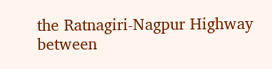the Ratnagiri-Nagpur Highway between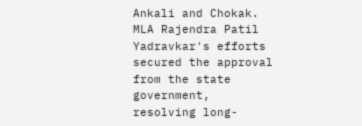Ankali and Chokak. MLA Rajendra Patil Yadravkar's efforts secured the approval from the state government, resolving long-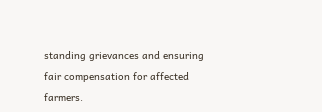standing grievances and ensuring fair compensation for affected farmers.